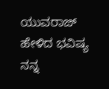ಯುವರಾಜ್ ಹೇಳಿದ ಭವಿಷ್ಯ ನನ್ನ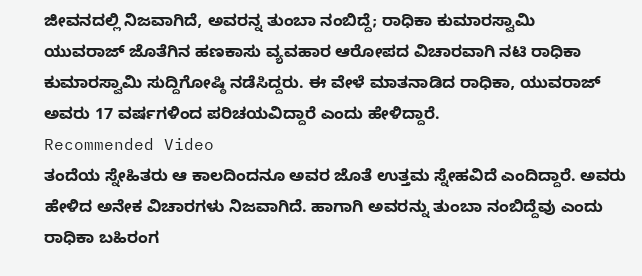ಜೀವನದಲ್ಲಿ ನಿಜವಾಗಿದೆ, ಅವರನ್ನ ತುಂಬಾ ನಂಬಿದ್ದೆ; ರಾಧಿಕಾ ಕುಮಾರಸ್ವಾಮಿ
ಯುವರಾಜ್ ಜೊತೆಗಿನ ಹಣಕಾಸು ವ್ಯವಹಾರ ಆರೋಪದ ವಿಚಾರವಾಗಿ ನಟಿ ರಾಧಿಕಾ ಕುಮಾರಸ್ವಾಮಿ ಸುದ್ದಿಗೋಷ್ಠಿ ನಡೆಸಿದ್ದರು. ಈ ವೇಳೆ ಮಾತನಾಡಿದ ರಾಧಿಕಾ, ಯುವರಾಜ್ ಅವರು 17 ವರ್ಷಗಳಿಂದ ಪರಿಚಯವಿದ್ದಾರೆ ಎಂದು ಹೇಳಿದ್ದಾರೆ.
Recommended Video
ತಂದೆಯ ಸ್ನೇಹಿತರು ಆ ಕಾಲದಿಂದನೂ ಅವರ ಜೊತೆ ಉತ್ತಮ ಸ್ನೇಹವಿದೆ ಎಂದಿದ್ದಾರೆ. ಅವರು ಹೇಳಿದ ಅನೇಕ ವಿಚಾರಗಳು ನಿಜವಾಗಿದೆ. ಹಾಗಾಗಿ ಅವರನ್ನು ತುಂಬಾ ನಂಬಿದ್ದೆವು ಎಂದು ರಾಧಿಕಾ ಬಹಿರಂಗ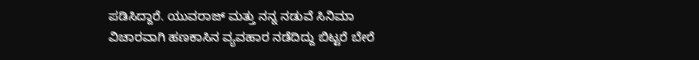ಪಡಿಸಿದ್ದಾರೆ. ಯುವರಾಜ್ ಮತ್ತು ನನ್ನ ನಡುವೆ ಸಿನಿಮಾ ವಿಚಾರವಾಗಿ ಹಣಕಾಸಿನ ವ್ಯವಹಾರ ನಡೆದಿದ್ದು ಬಿಟ್ಟರೆ ಬೇರೆ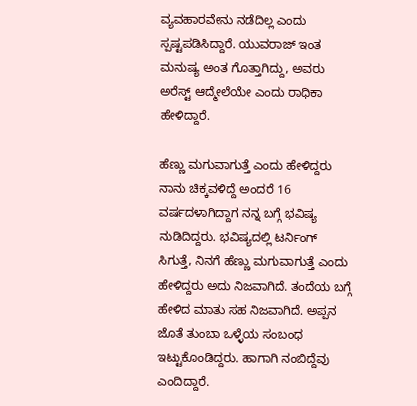ವ್ಯವಹಾರವೇನು ನಡೆದಿಲ್ಲ ಎಂದು ಸ್ಪಷ್ಟಪಡಿಸಿದ್ದಾರೆ. ಯುವರಾಜ್ ಇಂತ ಮನುಷ್ಯ ಅಂತ ಗೊತ್ತಾಗಿದ್ದು, ಅವರು ಅರೆಸ್ಟ್ ಆದ್ಮೇಲೆಯೇ ಎಂದು ರಾಧಿಕಾ ಹೇಳಿದ್ದಾರೆ.

ಹೆಣ್ಣು ಮಗುವಾಗುತ್ತೆ ಎಂದು ಹೇಳಿದ್ದರು
ನಾನು ಚಿಕ್ಕವಳಿದ್ದೆ ಅಂದರೆ 16 ವರ್ಷದಳಾಗಿದ್ದಾಗ ನನ್ನ ಬಗ್ಗೆ ಭವಿಷ್ಯ ನುಡಿದಿದ್ದರು. ಭವಿಷ್ಯದಲ್ಲಿ ಟರ್ನಿಂಗ್ ಸಿಗುತ್ತೆ, ನಿನಗೆ ಹೆಣ್ಣು ಮಗುವಾಗುತ್ತೆ ಎಂದು ಹೇಳಿದ್ದರು ಅದು ನಿಜವಾಗಿದೆ. ತಂದೆಯ ಬಗ್ಗೆ ಹೇಳಿದ ಮಾತು ಸಹ ನಿಜವಾಗಿದೆ. ಅಪ್ಪನ ಜೊತೆ ತುಂಬಾ ಒಳ್ಳೆಯ ಸಂಬಂಧ ಇಟ್ಟುಕೊಂಡಿದ್ದರು. ಹಾಗಾಗಿ ನಂಬಿದ್ದೆವು ಎಂದಿದ್ದಾರೆ.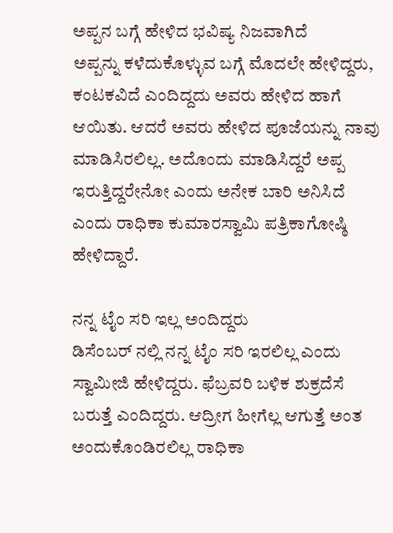ಅಪ್ಪನ ಬಗ್ಗೆ ಹೇಳಿದ ಭವಿಷ್ಯ ನಿಜವಾಗಿದೆ
ಅಪ್ಪನ್ನು ಕಳೆದುಕೊಳ್ಳುವ ಬಗ್ಗೆ ಮೊದಲೇ ಹೇಳಿದ್ದರು, ಕಂಟಕವಿದೆ ಎಂದಿದ್ದದು ಅವರು ಹೇಳಿದ ಹಾಗೆ ಆಯಿತು. ಆದರೆ ಅವರು ಹೇಳಿದ ಪೂಜೆಯನ್ನು ನಾವು ಮಾಡಿಸಿರಲಿಲ್ಲ. ಅದೊಂದು ಮಾಡಿಸಿದ್ದರೆ ಅಪ್ಪ ಇರುತ್ತಿದ್ದರೇನೋ ಎಂದು ಅನೇಕ ಬಾರಿ ಅನಿಸಿದೆ ಎಂದು ರಾಧಿಕಾ ಕುಮಾರಸ್ವಾಮಿ ಪತ್ರಿಕಾಗೋಷ್ಠಿ ಹೇಳಿದ್ದಾರೆ.

ನನ್ನ ಟೈಂ ಸರಿ ಇಲ್ಲ ಅಂದಿದ್ದರು
ಡಿಸೆಂಬರ್ ನಲ್ಲಿ ನನ್ನ ಟೈಂ ಸರಿ ಇರಲಿಲ್ಲ ಎಂದು ಸ್ವಾಮೀಜಿ ಹೇಳಿದ್ದರು. ಫೆಬ್ರವರಿ ಬಳಿಕ ಶುಕ್ರದೆಸೆ ಬರುತ್ತೆ ಎಂದಿದ್ದರು. ಆದ್ರೀಗ ಹೀಗೆಲ್ಲ ಆಗುತ್ತೆ ಅಂತ ಅಂದುಕೊಂಡಿರಲಿಲ್ಲ ರಾಧಿಕಾ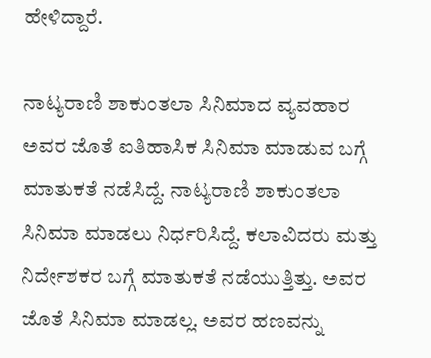ಹೇಳಿದ್ದಾರೆ.

ನಾಟ್ಯರಾಣಿ ಶಾಕುಂತಲಾ ಸಿನಿಮಾದ ವ್ಯವಹಾರ
ಅವರ ಜೊತೆ ಐತಿಹಾಸಿಕ ಸಿನಿಮಾ ಮಾಡುವ ಬಗ್ಗೆ ಮಾತುಕತೆ ನಡೆಸಿದ್ದೆ. ನಾಟ್ಯರಾಣಿ ಶಾಕುಂತಲಾ ಸಿನಿಮಾ ಮಾಡಲು ನಿರ್ಧರಿಸಿದ್ದೆ. ಕಲಾವಿದರು ಮತ್ತು ನಿರ್ದೇಶಕರ ಬಗ್ಗೆ ಮಾತುಕತೆ ನಡೆಯುತ್ತಿತ್ತು. ಅವರ ಜೊತೆ ಸಿನಿಮಾ ಮಾಡಲ್ಲ. ಅವರ ಹಣವನ್ನು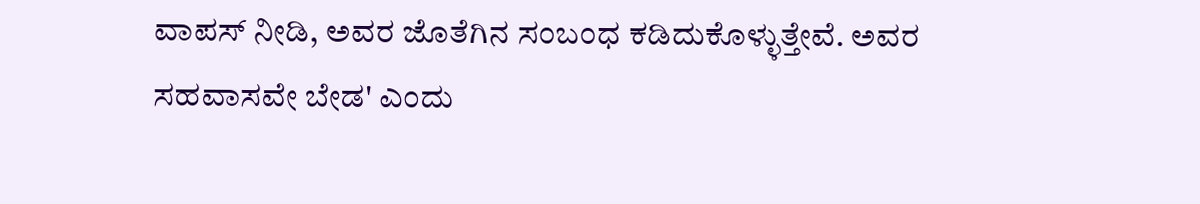ವಾಪಸ್ ನೀಡಿ, ಅವರ ಜೊತೆಗಿನ ಸಂಬಂಧ ಕಡಿದುಕೊಳ್ಳುತ್ತೇವೆ. ಅವರ ಸಹವಾಸವೇ ಬೇಡ' ಎಂದು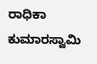ರಾಧಿಕಾ ಕುಮಾರಸ್ವಾಮಿ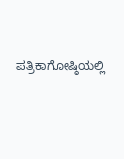ಪತ್ರಿಕಾಗೋಷ್ಠಿಯಲ್ಲಿ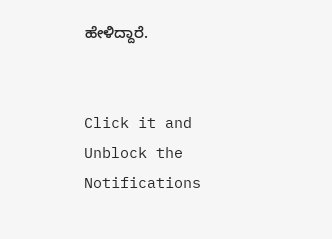ಹೇಳಿದ್ದಾರೆ.


Click it and Unblock the Notifications